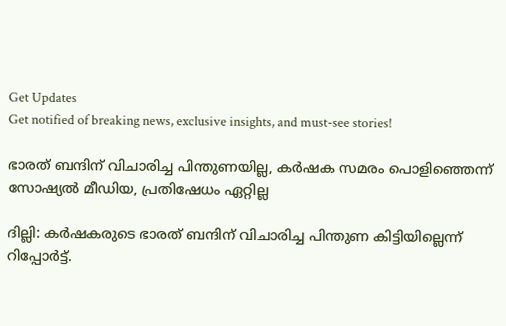Get Updates
Get notified of breaking news, exclusive insights, and must-see stories!

ഭാരത് ബന്ദിന് വിചാരിച്ച പിന്തുണയില്ല, കര്‍ഷക സമരം പൊളിഞ്ഞെന്ന് സോഷ്യല്‍ മീഡിയ, പ്രതിഷേധം ഏറ്റില്ല

ദില്ലി: കര്‍ഷകരുടെ ഭാരത് ബന്ദിന് വിചാരിച്ച പിന്തുണ കിട്ടിയില്ലെന്ന് റിപ്പോര്‍ട്ട്.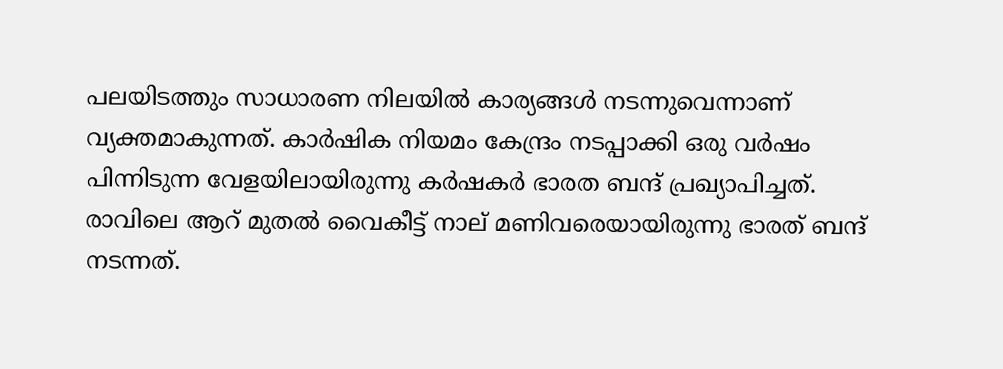പലയിടത്തും സാധാരണ നിലയില്‍ കാര്യങ്ങള്‍ നടന്നുവെന്നാണ് വ്യക്തമാകുന്നത്. കാര്‍ഷിക നിയമം കേന്ദ്രം നടപ്പാക്കി ഒരു വര്‍ഷം പിന്നിടുന്ന വേളയിലായിരുന്നു കര്‍ഷകര്‍ ഭാരത ബന്ദ് പ്രഖ്യാപിച്ചത്. രാവിലെ ആറ് മുതല്‍ വൈകീട്ട് നാല് മണിവരെയായിരുന്നു ഭാരത് ബന്ദ് നടന്നത്.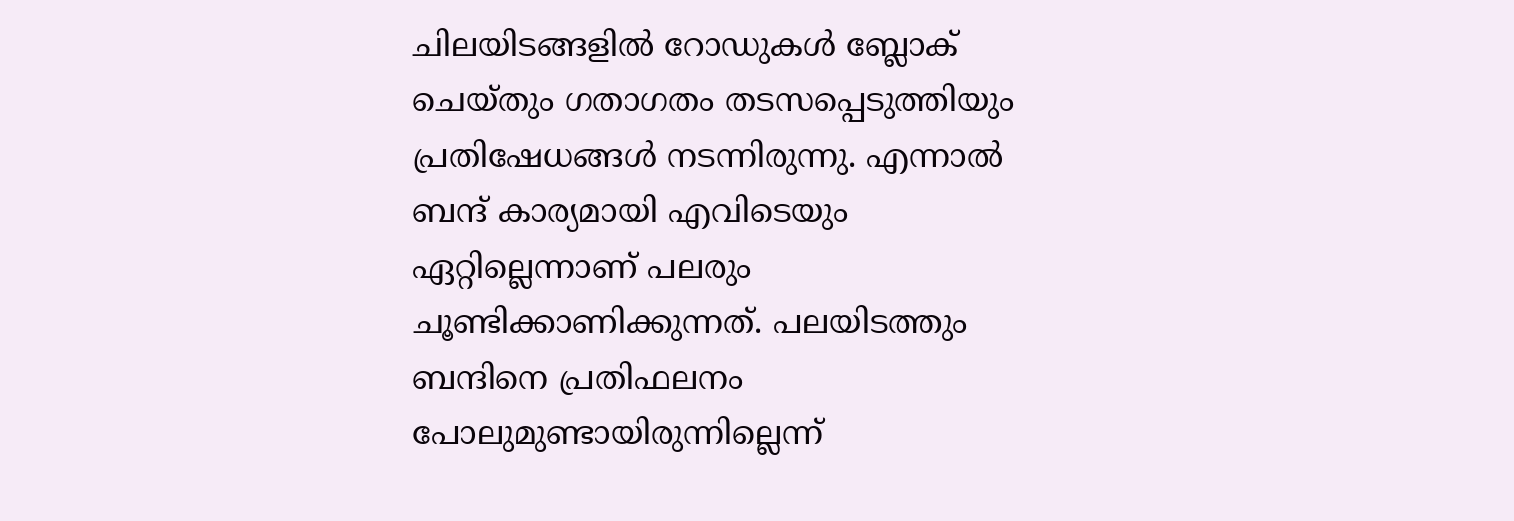ചിലയിടങ്ങളില്‍ റോഡുകള്‍ ബ്ലോക് ചെയ്തും ഗതാഗതം തടസപ്പെടുത്തിയും പ്രതിഷേധങ്ങള്‍ നടന്നിരുന്നു. എന്നാല്‍ ബന്ദ് കാര്യമായി എവിടെയും ഏറ്റില്ലെന്നാണ് പലരും ചൂണ്ടിക്കാണിക്കുന്നത്. പലയിടത്തും ബന്ദിനെ പ്രതിഫലനം പോലുമുണ്ടായിരുന്നില്ലെന്ന്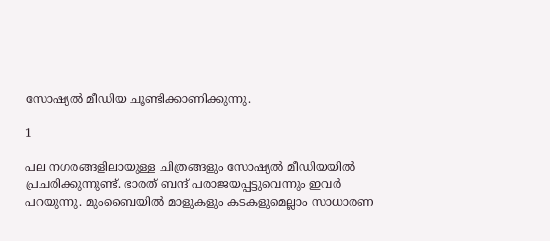സോഷ്യല്‍ മീഡിയ ചൂണ്ടിക്കാണിക്കുന്നു.

1

പല നഗരങ്ങളിലായുള്ള ചിത്രങ്ങളും സോഷ്യല്‍ മീഡിയയില്‍ പ്രചരിക്കുന്നുണ്ട്. ഭാരത് ബന്ദ് പരാജയപ്പട്ടുവെന്നും ഇവര്‍ പറയുന്നു. മുംബൈയില്‍ മാളുകളും കടകളുമെല്ലാം സാധാരണ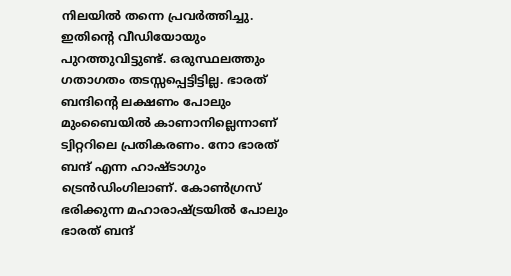നിലയില്‍ തന്നെ പ്രവര്‍ത്തിച്ചു. ഇതിന്റെ വീഡിയോയും പുറത്തുവിട്ടുണ്ട്. ഒരുസ്ഥലത്തും ഗതാഗതം തടസ്സപ്പെട്ടിട്ടില്ല. ഭാരത് ബന്ദിന്റെ ലക്ഷണം പോലും മുംബൈയില്‍ കാണാനില്ലെന്നാണ് ട്വിറ്ററിലെ പ്രതികരണം. നോ ഭാരത് ബന്ദ് എന്ന ഹാഷ്ടാഗും ട്രെന്‍ഡിംഗിലാണ്. കോണ്‍ഗ്രസ് ഭരിക്കുന്ന മഹാരാഷ്ട്രയില്‍ പോലും ഭാരത് ബന്ദ്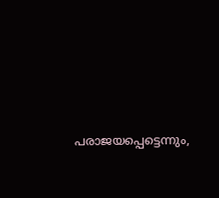പരാജയപ്പെട്ടെന്നും,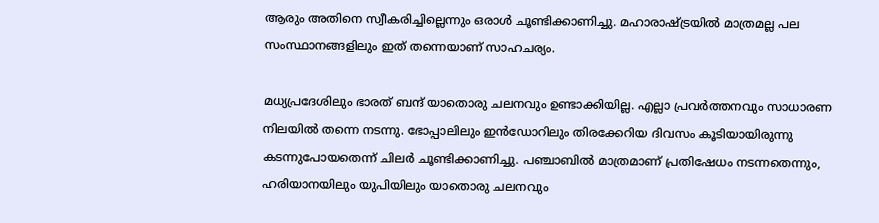ആരും അതിനെ സ്വീകരിച്ചില്ലെന്നും ഒരാള്‍ ചൂണ്ടിക്കാണിച്ചു. മഹാരാഷ്ട്രയില്‍ മാത്രമല്ല പല സംസ്ഥാനങ്ങളിലും ഇത് തന്നെയാണ് സാഹചര്യം.

മധ്യപ്രദേശിലും ഭാരത് ബന്ദ് യാതൊരു ചലനവും ഉണ്ടാക്കിയില്ല. എല്ലാ പ്രവര്‍ത്തനവും സാധാരണ നിലയില്‍ തന്നെ നടന്നു. ഭോപ്പാലിലും ഇന്‍ഡോറിലും തിരക്കേറിയ ദിവസം കൂടിയായിരുന്നു കടന്നുപോയതെന്ന് ചിലര്‍ ചൂണ്ടിക്കാണിച്ചു. പഞ്ചാബില്‍ മാത്രമാണ് പ്രതിഷേധം നടന്നതെന്നും, ഹരിയാനയിലും യുപിയിലും യാതൊരു ചലനവും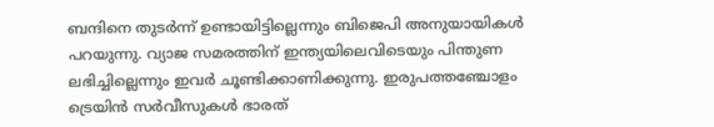ബന്ദിനെ തുടര്‍ന്ന് ഉണ്ടായിട്ടില്ലെന്നും ബിജെപി അനുയായികള്‍ പറയുന്നു. വ്യാജ സമരത്തിന് ഇന്ത്യയിലെവിടെയും പിന്തുണ ലഭിച്ചില്ലെന്നും ഇവര്‍ ചൂണ്ടിക്കാണിക്കുന്നു. ഇരുപത്തഞ്ചോളം ട്രെയിന്‍ സര്‍വീസുകള്‍ ഭാരത്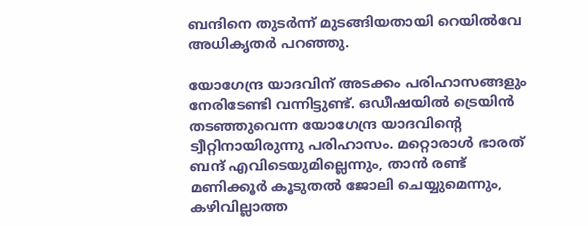ബന്ദിനെ തുടര്‍ന്ന് മുടങ്ങിയതായി റെയില്‍വേ അധികൃതര്‍ പറഞ്ഞു.

യോഗേന്ദ്ര യാദവിന് അടക്കം പരിഹാസങ്ങളും നേരിടേണ്ടി വന്നിട്ടുണ്ട്. ഒഡീഷയില്‍ ട്രെയിന്‍ തടഞ്ഞുവെന്ന യോഗേന്ദ്ര യാദവിന്റെ ട്വീറ്റിനായിരുന്നു പരിഹാസം. മറ്റൊരാള്‍ ഭാരത് ബന്ദ് എവിടെയുമില്ലെന്നും, താന്‍ രണ്ട് മണിക്കൂര്‍ കൂടുതല്‍ ജോലി ചെയ്യുമെന്നും, കഴിവില്ലാത്ത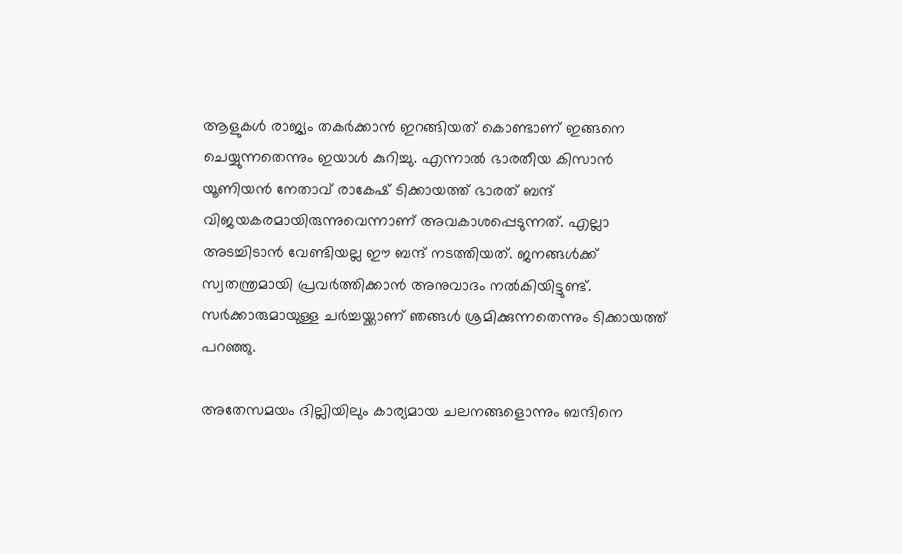ആളുകള്‍ രാജ്യം തകര്‍ക്കാന്‍ ഇറങ്ങിയത് കൊണ്ടാണ് ഇങ്ങനെ ചെയ്യുന്നതെന്നും ഇയാള്‍ കുറിച്ചു. എന്നാല്‍ ഭാരതീയ കിസാന്‍ യൂണിയന്‍ നേതാവ് രാകേഷ് ടിക്കായത്ത് ഭാരത് ബന്ദ് വിജയകരമായിരുന്നുവെന്നാണ് അവകാശപ്പെടുന്നത്. എല്ലാ അടച്ചിടാന്‍ വേണ്ടിയല്ല ഈ ബന്ദ് നടത്തിയത്. ജനങ്ങള്‍ക്ക് സ്വതന്ത്രമായി പ്രവര്‍ത്തിക്കാന്‍ അനുവാദം നല്‍കിയിട്ടുണ്ട്. സര്‍ക്കാരുമായുള്ള ചര്‍ച്ചയ്ക്കാണ് ഞങ്ങള്‍ ശ്രമിക്കുന്നതെന്നും ടിക്കായത്ത് പറഞ്ഞു.

അതേസമയം ദില്ലിയിലും കാര്യമായ ചലനങ്ങളൊന്നും ബന്ദിനെ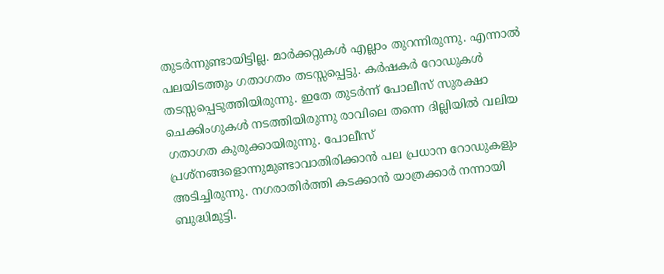തുടര്‍ന്നുണ്ടായിട്ടില്ല. മാര്‍ക്കറ്റുകള്‍ എല്ലാം തുറന്നിരുന്നു. എന്നാല്‍ പലയിടത്തും ഗതാഗതം തടസ്സപ്പെട്ടു. കര്‍ഷകര്‍ റോഡുകള്‍ തടസ്സപ്പെടുത്തിയിരുന്നു. ഇതേ തുടര്‍ന്ന് പോലീസ് സുരക്ഷാ ചെക്കിംഗുകള്‍ നടത്തിയിരുന്നു രാവിലെ തന്നെ ദില്ലിയില്‍ വലിയ ഗതാഗത കുരുക്കായിരുന്നു. പോലീസ് പ്രശ്‌നങ്ങളൊന്നുമുണ്ടാവാതിരിക്കാന്‍ പല പ്രധാന റോഡുകളും അടിച്ചിരുന്നു. നഗരാതിര്‍ത്തി കടക്കാന്‍ യാത്രക്കാര്‍ നന്നായി ബുദ്ധിമുട്ടി.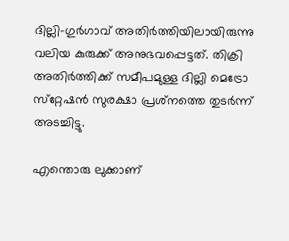ദില്ലി-ഗുര്‍ഗാവ് അതിര്‍ത്തിയിലായിരുന്നു വലിയ കുരുക്ക് അനുഭവപ്പെട്ടത്. തിക്രി അതിര്‍ത്തിക്ക് സമീപമുള്ള ദില്ലി മെട്രോ സ്‌റ്റേഷന്‍ സുരക്ഷാ പ്രശ്‌നത്തെ തുടര്‍ന്ന് അടച്ചിട്ടു.

എന്തൊരു ലുക്കാണ്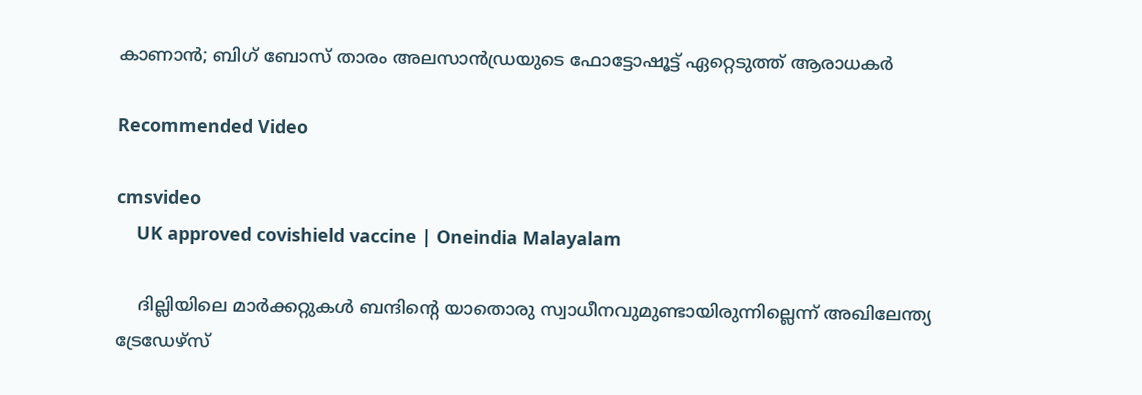കാണാന്‍; ബിഗ് ബോസ് താരം അലസാന്‍ഡ്രയുടെ ഫോട്ടോഷൂട്ട് ഏറ്റെടുത്ത് ആരാധകര്‍

Recommended Video

cmsvideo
    UK approved covishield vaccine | Oneindia Malayalam

    ദില്ലിയിലെ മാര്‍ക്കറ്റുകള്‍ ബന്ദിന്റെ യാതൊരു സ്വാധീനവുമുണ്ടായിരുന്നില്ലെന്ന് അഖിലേന്ത്യ ട്രേഡേഴ്‌സ്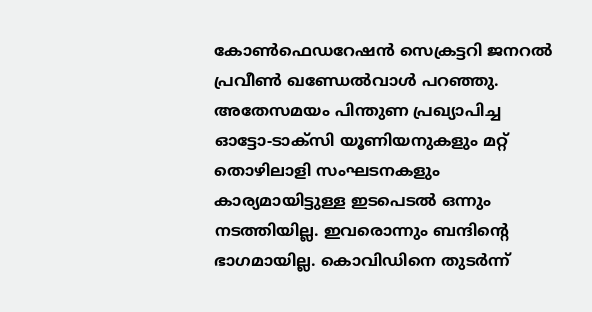കോണ്‍ഫെഡറേഷന്‍ സെക്രട്ടറി ജനറല്‍ പ്രവീണ്‍ ഖണ്ഡേല്‍വാള്‍ പറഞ്ഞു. അതേസമയം പിന്തുണ പ്രഖ്യാപിച്ച ഓട്ടോ-ടാക്‌സി യൂണിയനുകളും മറ്റ് തൊഴിലാളി സംഘടനകളും കാര്യമായിട്ടുള്ള ഇടപെടല്‍ ഒന്നും നടത്തിയില്ല. ഇവരൊന്നും ബന്ദിന്റെ ഭാഗമായില്ല. കൊവിഡിനെ തുടര്‍ന്ന്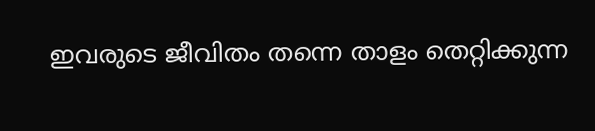ഇവരുടെ ജീവിതം തന്നെ താളം തെറ്റിക്കുന്ന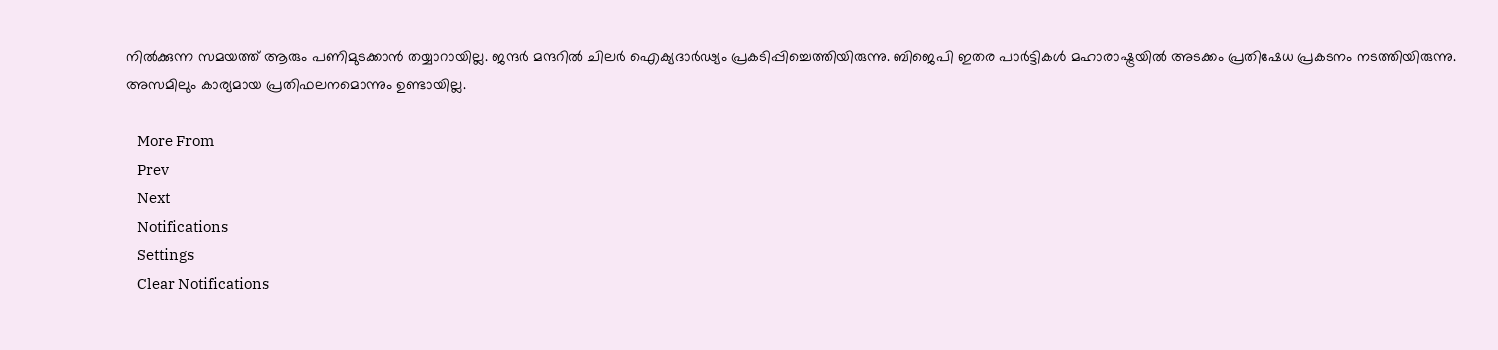നില്‍ക്കുന്ന സമയത്ത് ആരും പണിമുടക്കാന്‍ തയ്യാറായില്ല. ജന്ദര്‍ മന്ദറില്‍ ചിലര്‍ ഐക്യദാര്‍ഢ്യം പ്രകടിപ്പിച്ചെത്തിയിരുന്നു. ബിജെപി ഇതര പാര്‍ട്ടികള്‍ മഹാരാഷ്ട്രയില്‍ അടക്കം പ്രതിഷേധ പ്രകടനം നടത്തിയിരുന്നു. അസമിലും കാര്യമായ പ്രതിഫലനമൊന്നും ഉണ്ടായില്ല.

    More From
    Prev
    Next
    Notifications
    Settings
    Clear Notifications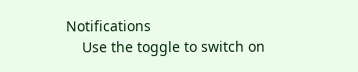Notifications
    Use the toggle to switch on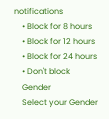notifications
    • Block for 8 hours
    • Block for 12 hours
    • Block for 24 hours
    • Don't block
    Gender
    Select your Gender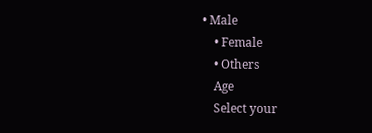• Male
    • Female
    • Others
    Age
    Select your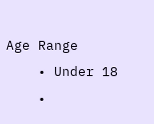Age Range
    • Under 18
    •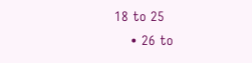18 to 25
    • 26 to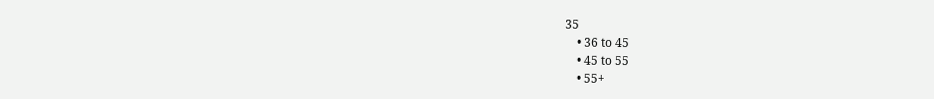35
    • 36 to 45
    • 45 to 55
    • 55+